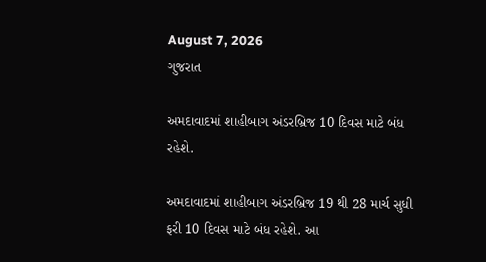August 7, 2026
ગુજરાત

અમદાવાદમાં શાહીબાગ અંડરબ્રિજ 10 દિવસ માટે બંધ રહેશે.

અમદાવાદમાં શાહીબાગ અંડરબ્રિજ 19 થી 28 માર્ચ સુધી ફરી 10 દિવસ માટે બંધ રહેશે. આ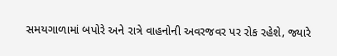સમયગાળામાં બપોરે અને રાત્રે વાહનોની અવરજવર પર રોક રહેશે, જ્યારે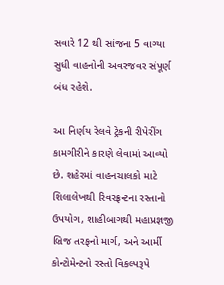સવારે 12 થી સાંજના 5 વાગ્યા સુધી વાહનોની અવરજવર સંપૂર્ણ બંધ રહેશે.

આ નિર્ણય રેલવે ટ્રેકની રીપેરીંગ કામગીરીને કારણે લેવામાં આવ્યો છે. શહેરમાં વાહનચાલકો માટે શિલાલેખથી રિવરફ્રન્ટના રસ્તાનો ઉપયોગ, શાહીબાગથી મહાપ્રજ્ઞજી બ્રિજ તરફનો માર્ગ, અને આર્મી કોન્ટોમેન્ટનો રસ્તો વિકલ્પરૂપે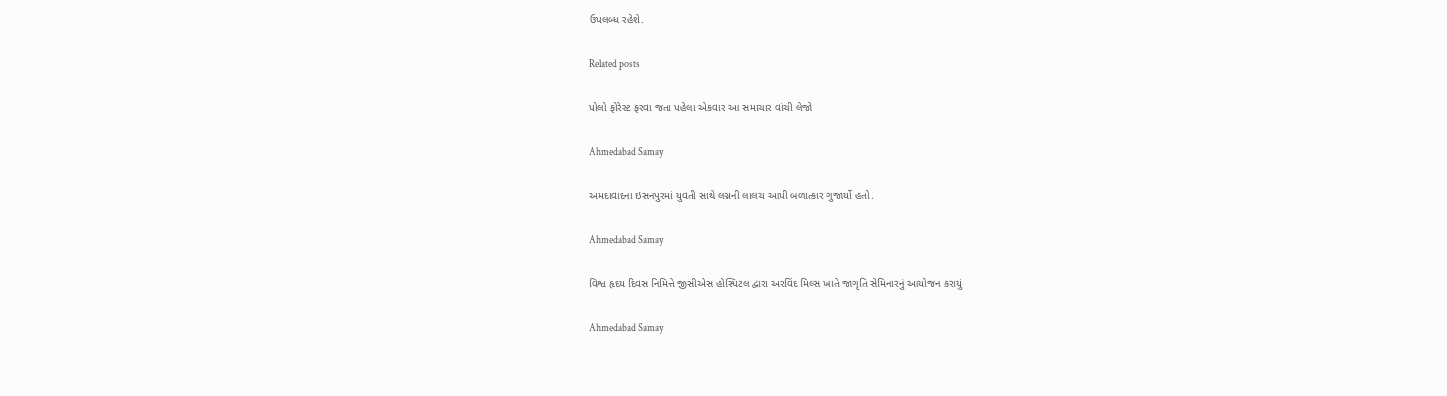ઉપલબ્ધ રહેશે.

Related posts

પોલો ફોરેસ્ટ ફરવા જતા પહેલા એકવાર આ સમાચાર વાંચી લેજો

Ahmedabad Samay

અમદાવાદના ઇસનપુરમાં યુવતી સાથે લગ્નની લાલચ આપી બળાત્કાર ગુજાર્યો હતો.

Ahmedabad Samay

વિશ્વ હૃદય દિવસ નિમિત્તે જીસીએસ હોસ્પિટલ દ્વારા અરવિંદ મિલ્સ ખાતે જાગૃતિ સેમિનારનું આયોજન કરાયું

Ahmedabad Samay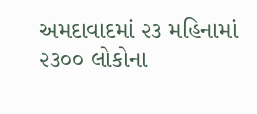અમદાવાદમાં ૨૩ મહિનામાં ૨૩૦૦ લોકોના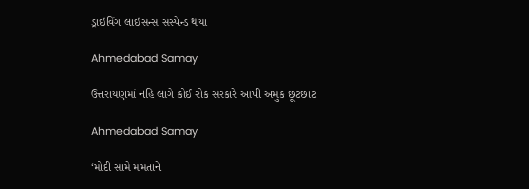ડ્રાઇવિંગ લાઇસન્‍સ સસ્‍પેન્‍ડ થયા

Ahmedabad Samay

ઉત્તરાયણમાં નહિ લાગે કોઈ રોક સરકારે આપી અમુક છૂટછાટ

Ahmedabad Samay

‘મોદી સામે મમતાને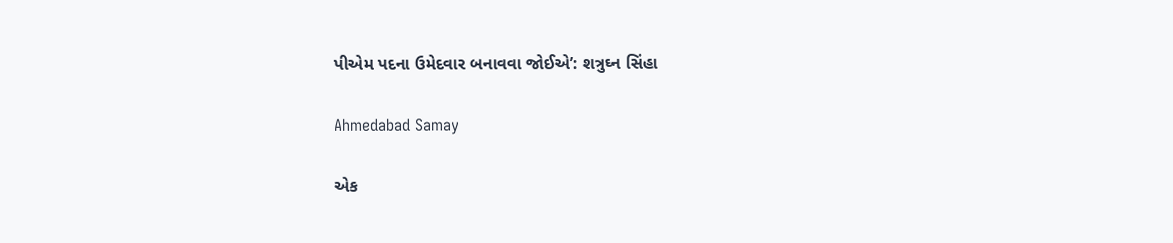પીએમ પદના ઉમેદવાર બનાવવા જોઈએ’: શત્રુઘ્ન સિંહા

Ahmedabad Samay

એક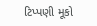ટિપ્પણી મૂકો